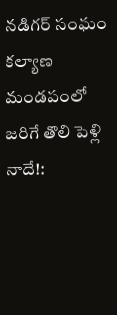నడిగర్ సంఘం కల్యాణ మండపంలో జరిగే తొలి పెళ్లి నాదే!: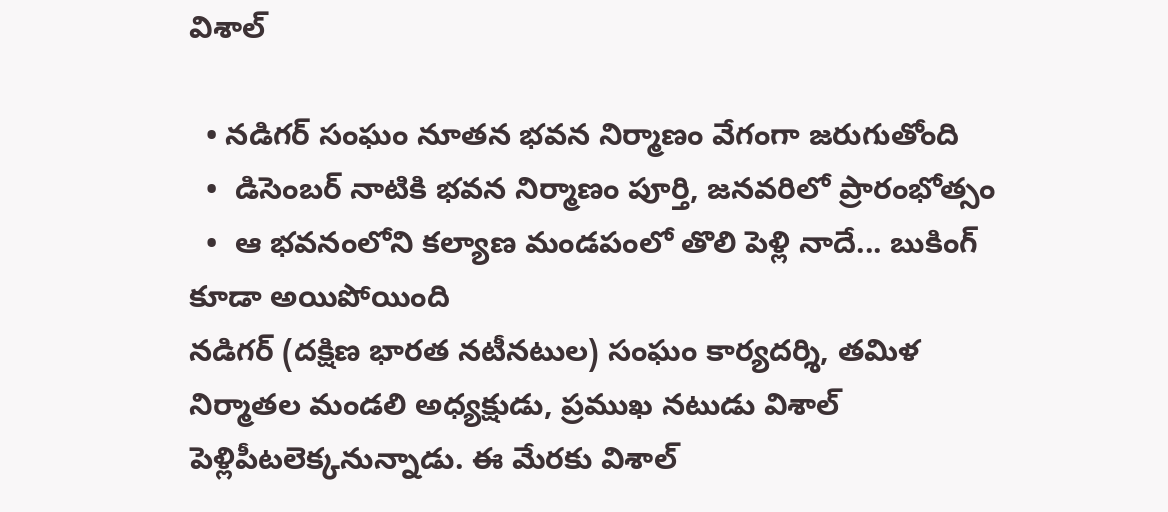విశాల్

  • నడిగర్ సంఘం నూతన భవన నిర్మాణం వేగంగా జరుగుతోంది
  •  డిసెంబర్ నాటికి భవన నిర్మాణం పూర్తి, జనవరిలో ప్రారంభోత్సం
  •  ఆ భవనంలోని కల్యాణ మండపంలో తొలి పెళ్లి నాదే... బుకింగ్ కూడా అయిపోయింది
నడిగర్ (దక్షిణ భారత నటీనటుల) సంఘం కార్యదర్శి, తమిళ నిర్మాతల మండలి అధ్యక్షుడు, ప్రముఖ నటుడు విశాల్‌ పెళ్లిపీటలెక్కనున్నాడు. ఈ మేరకు విశాల్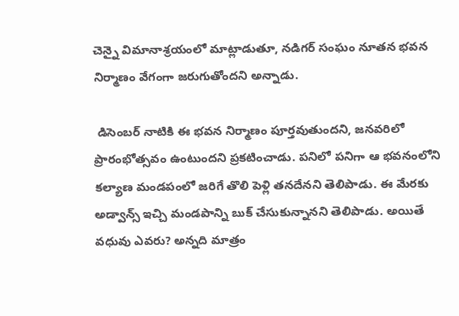చెన్నై విమానాశ్రయంలో మాట్లాడుతూ, నడిగర్ సంఘం నూతన భవన నిర్మాణం వేగంగా జరుగుతోందని అన్నాడు.

 డిసెంబర్ నాటికి ఈ భవన నిర్మాణం పూర్తవుతుందని, జనవరిలో ప్రారంభోత్సవం ఉంటుందని ప్రకటించాడు. పనిలో పనిగా ఆ భవనంలోని కల్యాణ మండపంలో జరిగే తొలి పెళ్లి తనదేనని తెలిపాడు. ఈ మేరకు అడ్వాన్స్ ఇచ్చి మండపాన్ని బుక్ చేసుకున్నానని తెలిపాడు. అయితే వధువు ఎవరు? అన్నది మాత్రం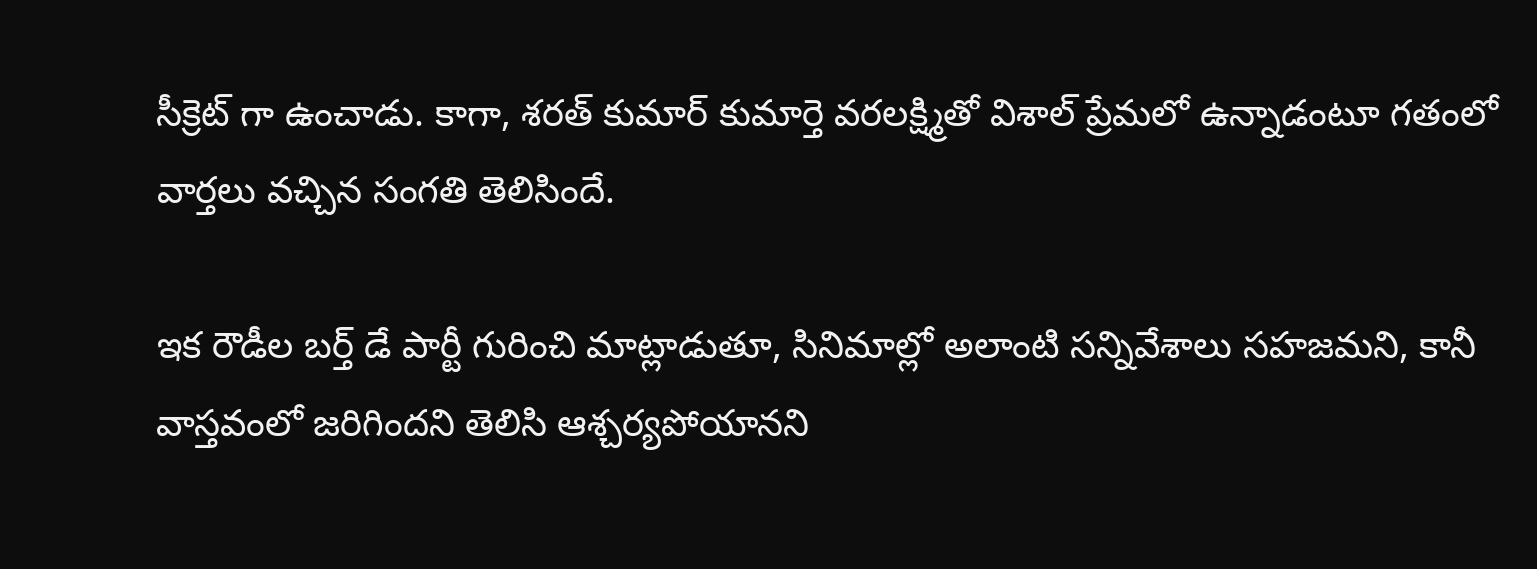సీక్రెట్ గా ఉంచాడు. కాగా, శరత్ కుమార్ కుమార్తె వరలక్ష్మితో విశాల్ ప్రేమలో ఉన్నాడంటూ గతంలో వార్తలు వచ్చిన సంగతి తెలిసిందే.

ఇక రౌడీల బర్త్ డే పార్టీ గురించి మాట్లాడుతూ, సినిమాల్లో అలాంటి సన్నివేశాలు సహజమని, కానీ వాస్తవంలో జరిగిందని తెలిసి ఆశ్చర్యపోయానని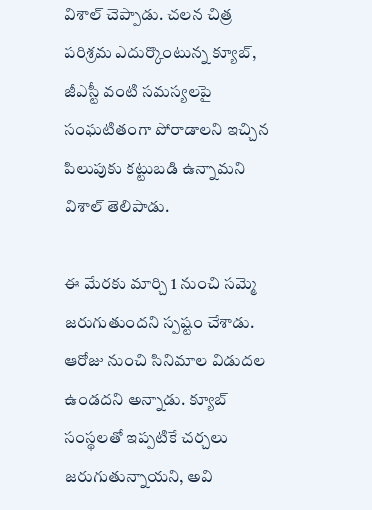విశాల్ చెప్పాడు. చలన చిత్ర పరిశ్రమ ఎదుర్కొంటున్న క్యూబ్, జీఎస్టీ వంటి సమస్యలపై సంఘటితంగా పోరాడాలని ఇచ్చిన పిలుపుకు కట్టుబడి ఉన్నామని విశాల్ తెలిపాడు.

ఈ మేరకు మార్చి 1 నుంచి సమ్మె జరుగుతుందని స్పష్టం చేశాడు. ఆరోజు నుంచి సినిమాల విడుదల ఉండదని అన్నాడు. క్యూబ్ సంస్థలతో ఇప్పటికే చర్చలు జరుగుతున్నాయని, అవి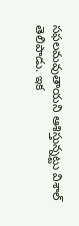సఫలమవుతాయని ఆశిస్తున్నట్టు విశాల్ తెలిపాడు. ఇక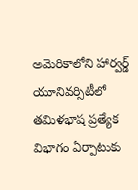అమెరికాలోని హార్వర్డ్‌ యూనివర్సిటీలో తమిళభాష ప్రత్యేక విభాగం ఏర్పాటుకు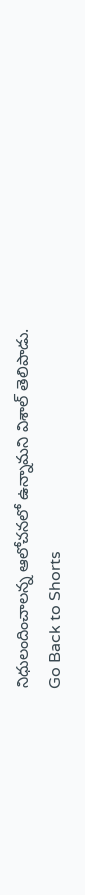నిధులందించాలన్న ఆలోచనలో ఉన్నామని విశాల్ తెలిపాడు.
Go Back to Shorts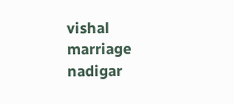vishal
marriage
nadigar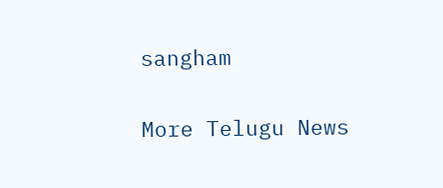sangham

More Telugu News